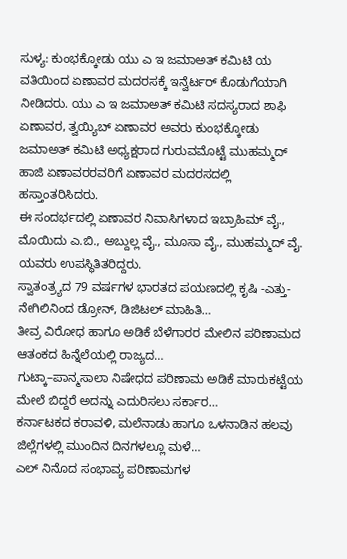ಸುಳ್ಯ: ಕುಂಭಕ್ಕೋಡು ಯು ಎ ಇ ಜಮಾಅತ್ ಕಮಿಟಿ ಯ ವತಿಯಿಂದ ಏಣಾವರ ಮದರಸಕ್ಕೆ ಇನ್ವೆರ್ಟರ್ ಕೊಡುಗೆಯಾಗಿ ನೀಡಿದರು. ಯು ಎ ಇ ಜಮಾಅತ್ ಕಮಿಟಿ ಸದಸ್ಯರಾದ ಶಾಫಿ ಏಣಾವರ, ತ್ವಯ್ಯಿಬ್ ಏಣಾವರ ಅವರು ಕುಂಭಕ್ಕೋಡು ಜಮಾಅತ್ ಕಮಿಟಿ ಅಧ್ಯಕ್ಷರಾದ ಗುರುವಮೊಟ್ಟೆ ಮುಹಮ್ಮದ್ ಹಾಜಿ ಏಣಾವರರವರಿಗೆ ಏಣಾವರ ಮದರಸದಲ್ಲಿ ಹಸ್ತಾಂತರಿಸಿದರು.
ಈ ಸಂದರ್ಭದಲ್ಲಿ ಏಣಾವರ ನಿವಾಸಿಗಳಾದ ಇಬ್ರಾಹಿಮ್ ವೈ., ಮೊಯಿದು ಎ.ಬಿ., ಅಬ್ದುಲ್ಲ ವೈ., ಮೂಸಾ ವೈ., ಮುಹಮ್ಮದ್ ವೈ. ಯವರು ಉಪಸ್ಥಿತಿತರಿದ್ದರು.
ಸ್ವಾತಂತ್ರ್ಯದ 79 ವರ್ಷಗಳ ಭಾರತದ ಪಯಣದಲ್ಲಿ ಕೃಷಿ -ಎತ್ತು-ನೇಗಿಲಿನಿಂದ ಡ್ರೋನ್, ಡಿಜಿಟಲ್ ಮಾಹಿತಿ…
ತೀವ್ರ ವಿರೋಧ ಹಾಗೂ ಅಡಿಕೆ ಬೆಳೆಗಾರರ ಮೇಲಿನ ಪರಿಣಾಮದ ಆತಂಕದ ಹಿನ್ನೆಲೆಯಲ್ಲಿ ರಾಜ್ಯದ…
ಗುಟ್ಕಾ–ಪಾನ್ಮಸಾಲಾ ನಿಷೇಧದ ಪರಿಣಾಮ ಅಡಿಕೆ ಮಾರುಕಟ್ಟೆಯ ಮೇಲೆ ಬಿದ್ದರೆ ಅದನ್ನು ಎದುರಿಸಲು ಸರ್ಕಾರ…
ಕರ್ನಾಟಕದ ಕರಾವಳಿ, ಮಲೆನಾಡು ಹಾಗೂ ಒಳನಾಡಿನ ಹಲವು ಜಿಲ್ಲೆಗಳಲ್ಲಿ ಮುಂದಿನ ದಿನಗಳಲ್ಲೂ ಮಳೆ…
ಎಲ್ ನಿನೊದ ಸಂಭಾವ್ಯ ಪರಿಣಾಮಗಳ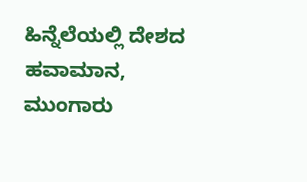ಹಿನ್ನೆಲೆಯಲ್ಲಿ ದೇಶದ ಹವಾಮಾನ, ಮುಂಗಾರು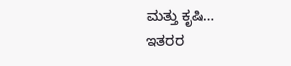ಮತ್ತು ಕೃಷಿ…
ಇತರರ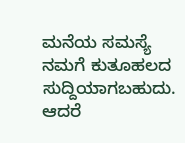ಮನೆಯ ಸಮಸ್ಯೆ ನಮಗೆ ಕುತೂಹಲದ ಸುದ್ದಿಯಾಗಬಹುದು. ಆದರೆ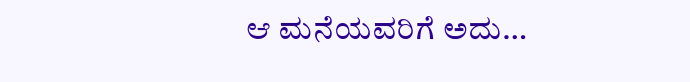ಆ ಮನೆಯವರಿಗೆ ಅದು…